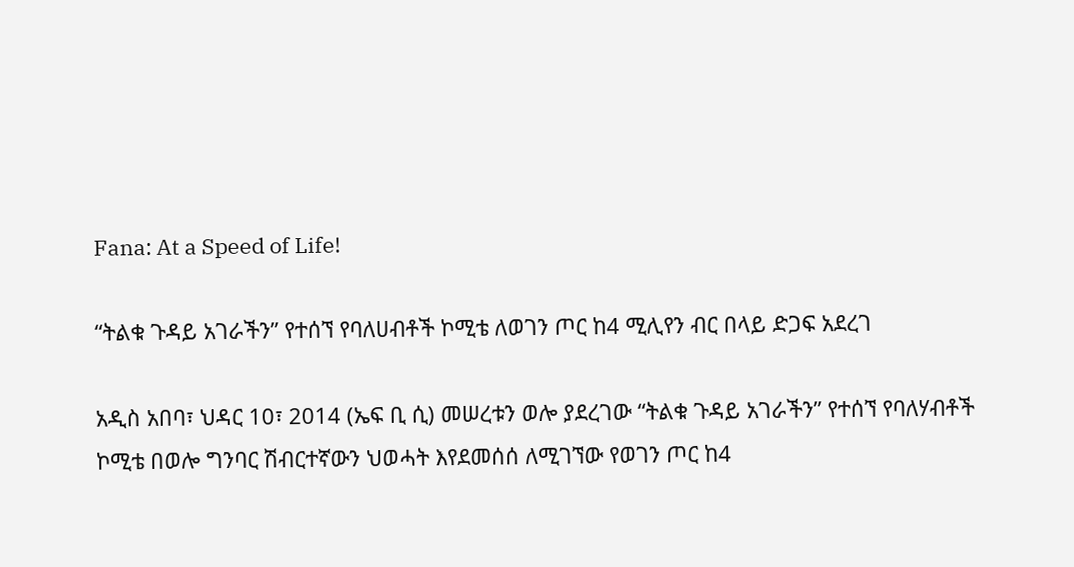Fana: At a Speed of Life!

“ትልቁ ጉዳይ አገራችን” የተሰኘ የባለሀብቶች ኮሚቴ ለወገን ጦር ከ4 ሚሊየን ብር በላይ ድጋፍ አደረገ

አዲስ አበባ፣ ህዳር 10፣ 2014 (ኤፍ ቢ ሲ) መሠረቱን ወሎ ያደረገው “ትልቁ ጉዳይ አገራችን” የተሰኘ የባለሃብቶች ኮሚቴ በወሎ ግንባር ሽብርተኛውን ህወሓት እየደመሰሰ ለሚገኘው የወገን ጦር ከ4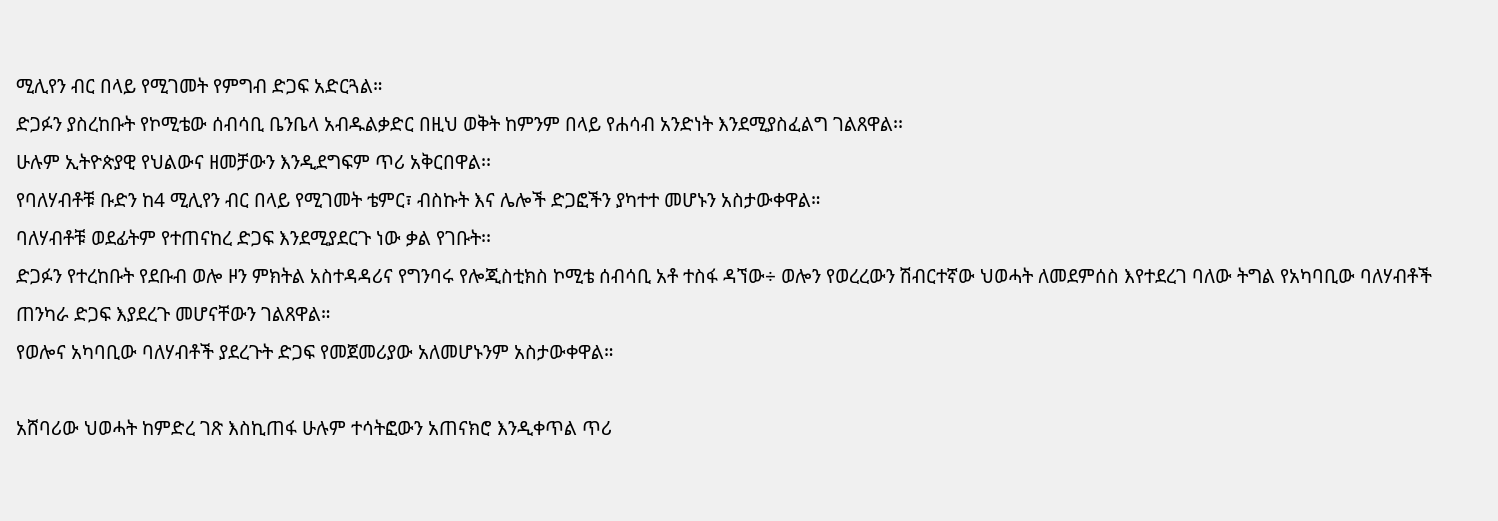ሚሊየን ብር በላይ የሚገመት የምግብ ድጋፍ አድርጓል።
ድጋፉን ያስረከቡት የኮሚቴው ሰብሳቢ ቤንቤላ አብዱልቃድር በዚህ ወቅት ከምንም በላይ የሐሳብ አንድነት እንደሚያስፈልግ ገልጸዋል፡፡
ሁሉም ኢትዮጵያዊ የህልውና ዘመቻውን እንዲደግፍም ጥሪ አቅርበዋል፡፡
የባለሃብቶቹ ቡድን ከ4 ሚሊየን ብር በላይ የሚገመት ቴምር፣ ብስኩት እና ሌሎች ድጋፎችን ያካተተ መሆኑን አስታውቀዋል።
ባለሃብቶቹ ወደፊትም የተጠናከረ ድጋፍ እንደሚያደርጉ ነው ቃል የገቡት፡፡
ድጋፉን የተረከቡት የደቡብ ወሎ ዞን ምክትል አስተዳዳሪና የግንባሩ የሎጂስቲክስ ኮሚቴ ሰብሳቢ አቶ ተስፋ ዳኘው÷ ወሎን የወረረውን ሽብርተኛው ህወሓት ለመደምሰስ እየተደረገ ባለው ትግል የአካባቢው ባለሃብቶች ጠንካራ ድጋፍ እያደረጉ መሆናቸውን ገልጸዋል።
የወሎና አካባቢው ባለሃብቶች ያደረጉት ድጋፍ የመጀመሪያው አለመሆኑንም አስታውቀዋል።

አሸባሪው ህወሓት ከምድረ ገጽ እስኪጠፋ ሁሉም ተሳትፎውን አጠናክሮ እንዲቀጥል ጥሪ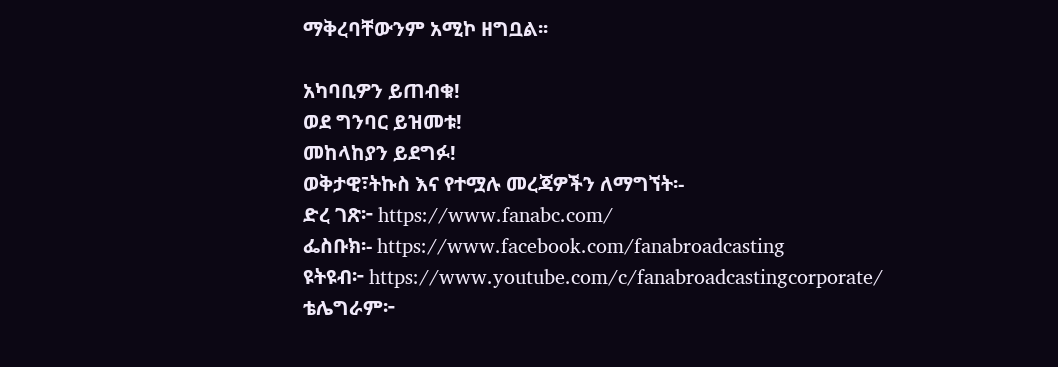ማቅረባቸውንም አሚኮ ዘግቧል፡፡

አካባቢዎን ይጠብቁ!
ወደ ግንባር ይዝመቱ!
መከላከያን ይደግፉ!
ወቅታዊ፣ትኩስ እና የተሟሉ መረጃዎችን ለማግኘት፡-
ድረ ገጽ፦ https://www.fanabc.com/
ፌስቡክ፡- https://www.facebook.com/fanabroadcasting
ዩትዩብ፦ https://www.youtube.com/c/fanabroadcastingcorporate/
ቴሌግራም፦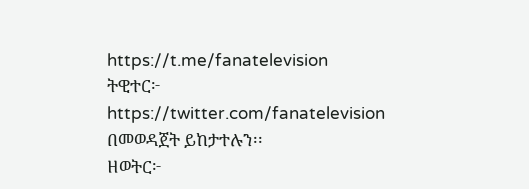https://t.me/fanatelevision
ትዊተር፦ https://twitter.com/fanatelevision በመወዳጀት ይከታተሉን፡፡
ዘወትር፦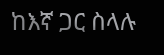ከእኛ ጋር ስላሉ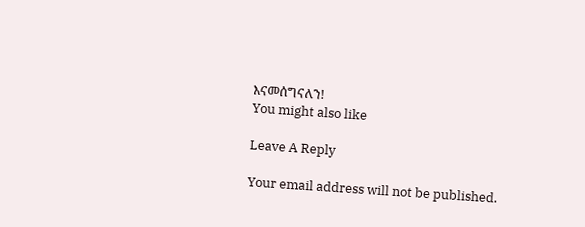እናመሰግናለን!
You might also like

Leave A Reply

Your email address will not be published.